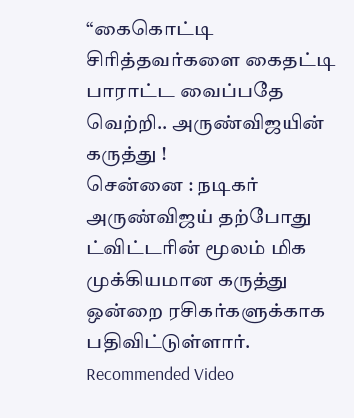“கைகொட்டி சிரித்தவர்களை கைதட்டி பாராட்ட வைப்பதே வெற்றி.. அருண்விஜயின் கருத்து !
சென்னை : நடிகர் அருண்விஜய் தற்போது ட்விட்டரின் மூலம் மிக முக்கியமான கருத்து ஒன்றை ரசிகர்களுக்காக பதிவிட்டுள்ளார்.
Recommended Video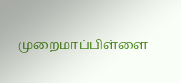முறைமாப்பிள்ளை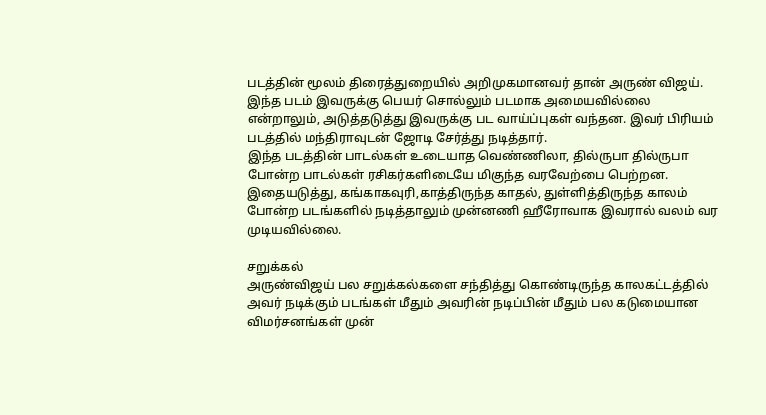படத்தின் மூலம் திரைத்துறையில் அறிமுகமானவர் தான் அருண் விஜய். இந்த படம் இவருக்கு பெயர் சொல்லும் படமாக அமையவில்லை என்றாலும், அடுத்தடுத்து இவருக்கு பட வாய்ப்புகள் வந்தன. இவர் பிரியம் படத்தில் மந்திராவுடன் ஜோடி சேர்த்து நடித்தார்.
இந்த படத்தின் பாடல்கள் உடையாத வெண்ணிலா, தில்ருபா தில்ருபா போன்ற பாடல்கள் ரசிகர்களிடையே மிகுந்த வரவேற்பை பெற்றன. இதையடுத்து, கங்காகவுரி,காத்திருந்த காதல், துள்ளித்திருந்த காலம் போன்ற படங்களில் நடித்தாலும் முன்னணி ஹீரோவாக இவரால் வலம் வர முடியவில்லை.

சறுக்கல்
அருண்விஜய் பல சறுக்கல்களை சந்தித்து கொண்டிருந்த காலகட்டத்தில் அவர் நடிக்கும் படங்கள் மீதும் அவரின் நடிப்பின் மீதும் பல கடுமையான விமர்சனங்கள் முன்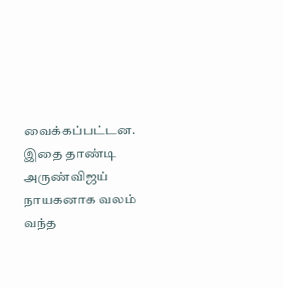வைக்கப்பட்டன. இதை தாண்டி அருண்விஜய் நாயகனாக வலம் வந்த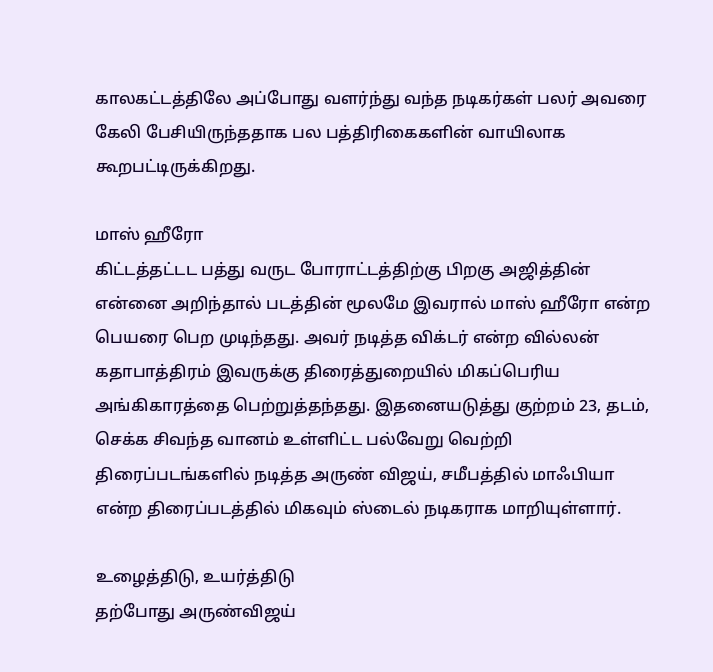காலகட்டத்திலே அப்போது வளர்ந்து வந்த நடிகர்கள் பலர் அவரை கேலி பேசியிருந்ததாக பல பத்திரிகைகளின் வாயிலாக கூறபட்டிருக்கிறது.

மாஸ் ஹீரோ
கிட்டத்தட்டட பத்து வருட போராட்டத்திற்கு பிறகு அஜித்தின் என்னை அறிந்தால் படத்தின் மூலமே இவரால் மாஸ் ஹீரோ என்ற பெயரை பெற முடிந்தது. அவர் நடித்த விக்டர் என்ற வில்லன் கதாபாத்திரம் இவருக்கு திரைத்துறையில் மிகப்பெரிய அங்கிகாரத்தை பெற்றுத்தந்தது. இதனையடுத்து குற்றம் 23, தடம், செக்க சிவந்த வானம் உள்ளிட்ட பல்வேறு வெற்றி திரைப்படங்களில் நடித்த அருண் விஜய், சமீபத்தில் மாஃபியா என்ற திரைப்படத்தில் மிகவும் ஸ்டைல் நடிகராக மாறியுள்ளார்.

உழைத்திடு, உயர்த்திடு
தற்போது அருண்விஜய்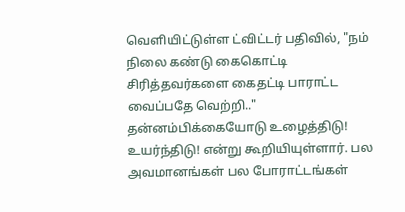வெளியிட்டுள்ள ட்விட்டர் பதிவில், "நம் நிலை கண்டு கைகொட்டி சிரித்தவர்களை கைதட்டி பாராட்ட வைப்பதே வெற்றி.." தன்னம்பிக்கையோடு உழைத்திடு! உயர்ந்திடு! என்று கூறியியுள்ளார். பல அவமானங்கள் பல போராட்டங்கள்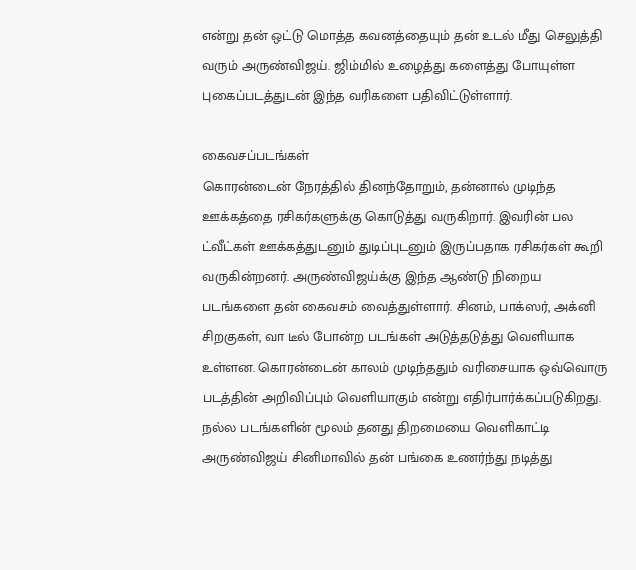என்று தன் ஒட்டு மொத்த கவனத்தையும் தன் உடல் மீது செலுத்தி வரும் அருண்விஜய். ஜிம்மில் உழைத்து களைத்து போயுள்ள புகைப்படத்துடன் இந்த வரிகளை பதிவிட்டுள்ளார்.

கைவசப்படங்கள்
கொரன்டைன் நேரத்தில் தினந்தோறும், தன்னால் முடிந்த ஊக்கத்தை ரசிகர்களுக்கு கொடுத்து வருகிறார். இவரின் பல ட்வீட்கள் ஊக்கத்துடனும் துடிப்புடனும் இருப்பதாக ரசிகர்கள் கூறி வருகின்றனர். அருண்விஜய்க்கு இந்த ஆண்டு நிறைய படங்களை தன் கைவசம் வைத்துள்ளார். சினம், பாக்ஸர், அக்னி சிறகுகள், வா டீல் போன்ற படங்கள் அடுத்தடுத்து வெளியாக உள்ளன. கொரன்டைன் காலம் முடிந்ததும் வரிசையாக ஒவ்வொரு படத்தின் அறிவிப்பும் வெளியாகும் என்று எதிர்பார்க்கப்படுகிறது. நல்ல படங்களின் மூலம் தனது திறமையை வெளிகாட்டி அருண்விஜய் சினிமாவில் தன் பங்கை உணர்ந்து நடித்து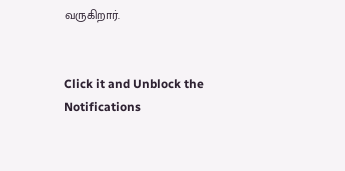வருகிறார்.


Click it and Unblock the Notifications